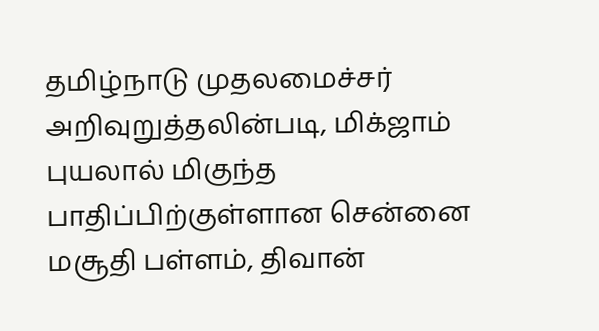தமிழ்நாடு முதலமைச்சர் அறிவுறுத்தலின்படி, மிக்ஜாம் புயலால் மிகுந்த பாதிப்பிற்குள்ளான சென்னை மசூதி பள்ளம், திவான்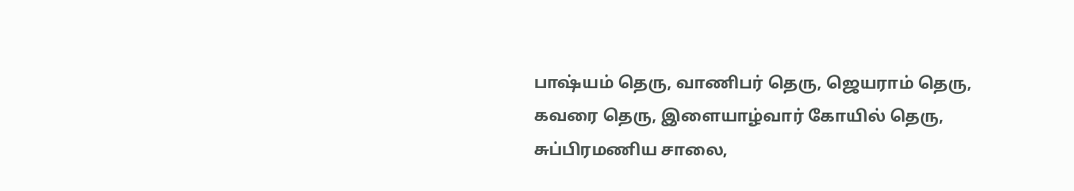பாஷ்யம் தெரு, வாணிபர் தெரு, ஜெயராம் தெரு, கவரை தெரு, இளையாழ்வார் கோயில் தெரு, சுப்பிரமணிய சாலை,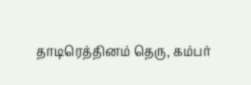தாடிரெத்தினம் தெரு, கம்பர்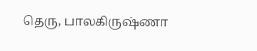தெரு, பாலகிருஷ்ணா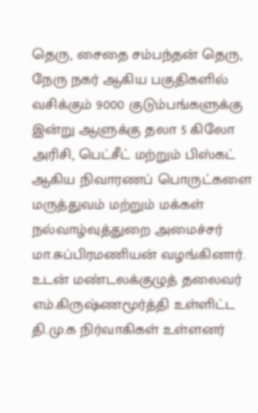தெரு, சைதை சம்பந்தன் தெரு, நேரு நகர் ஆகிய பகுதிகளில் வசிக்கும் 9000 குடும்பங்களுக்கு இன்று ஆளுக்கு தலா 5 கிலோ அரிசி, பெட்சீட் மற்றும் பிஸ்கட் ஆகிய நிவாரணப் பொருட்களை மருத்துவம் மற்றும் மக்கள் நல்வாழ்வுத்துறை அமைச்சர் மா.சுப்பிரமணியன் வழங்கினார். உடன் மண்டலக்குழுத் தலைவர் எம்.கிருஷ்ணமூர்த்தி உள்ளிட்ட தி.மு.க நிர்வாகிகள் உள்ளனர்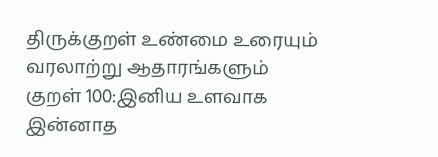திருக்குறள் உண்மை உரையும் வரலாற்று ஆதாரங்களும்
குறள் 100:இனிய உளவாக இன்னாத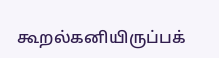கூறல்கனியிருப்பக்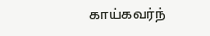காய்கவர்ந்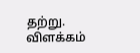தற்று. விளக்கம்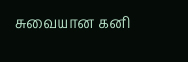சுவையான கனி